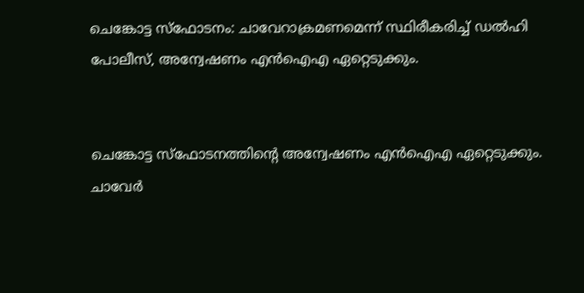ചെങ്കോട്ട സ്ഫോടനം: ചാവേറാക്രമണമെന്ന് സ്ഥിരീകരിച്ച് ഡൽഹി പോലീസ്, അന്വേഷണം എൻഐഎ ഏറ്റെടുക്കും.


ചെങ്കോട്ട സ്ഫോടനത്തിന്റെ അന്വേഷണം എൻഐഎ ഏറ്റെടുക്കും. ചാവേർ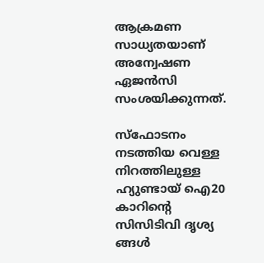ആക്രമണ സാധ്യതയാണ് അന്വേഷണ ഏജൻസി സംശയിക്കുന്നത്.

സ്ഫോടനം നടത്തിയ വെള്ള നിറത്തിലുള്ള ഹ്യുണ്ടായ് ഐ20 കാറിൻ്റെ സിസിടിവി ദൃശ്യ ങ്ങൾ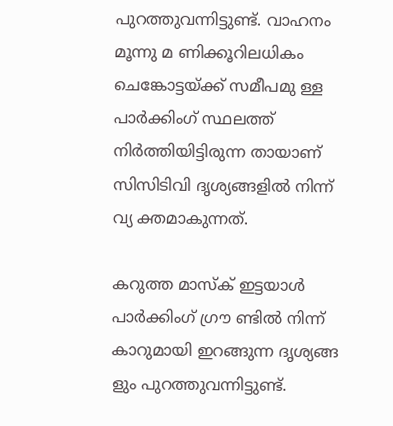പുറത്തുവന്നിട്ടുണ്ട്. വാഹനം മൂന്നു മ ണിക്കൂറിലധികം ചെങ്കോട്ടയ്ക്ക് സമീപമു ള്ള പാർക്കിംഗ് സ്ഥലത്ത് നിർത്തിയിട്ടിരുന്ന തായാണ് സിസിടിവി ദൃശ്യങ്ങളിൽ നിന്ന് വ്യ ക്തമാകുന്നത്.

കറുത്ത മാസ്ക്‌ ഇട്ടയാൾ പാർക്കിംഗ് ഗ്രൗ ണ്ടിൽ നിന്ന് കാറുമായി ഇറങ്ങുന്ന ദൃശ്യങ്ങ ളും പുറത്തുവന്നിട്ടുണ്ട്.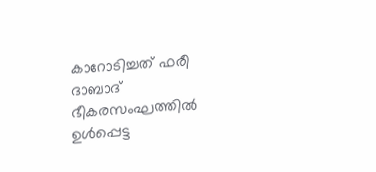കാറോടിച്ചത് ഫരീ ദാബാദ് ഭീകരസംഘത്തിൽ ഉൾപ്പെട്ട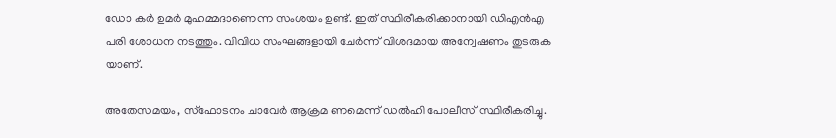ഡോ ക‌ർ ഉമർ മുഹമ്മദാണെന്ന സംശയം ഉണ്ട്. ഇത് സ്ഥിരീകരിക്കാനായി ഡിഎൻഎ പരി ശോധന നടത്തും. വിവിധ സംഘങ്ങളായി ചേർന്ന് വിശദമായ അന്വേഷണം തുടരുക യാണ്.

അതേസമയം, സ്ഫോടനം ചാവേർ ആക്രമ ണമെന്ന് ഡൽഹി പോലീസ് സ്ഥിരീകരിച്ചു.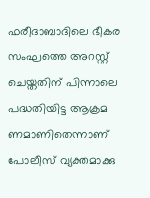ഫരീദാബാദിലെ ഭീകര സംഘത്തെ അറസ്റ്റ് ചെയ്ത‌തിന് പിന്നാലെ പദ്ധതിയിട്ട ആക്രമ ണമാണിതെന്നാണ് പോലീസ് വ്യക്തമാക്കു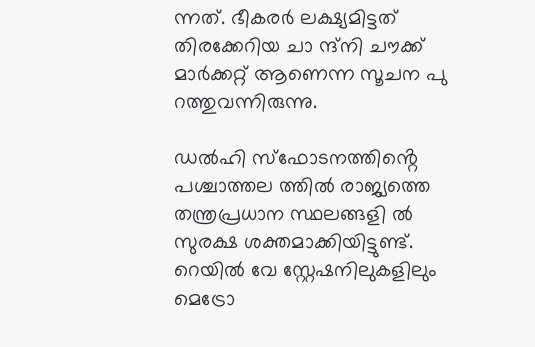ന്നത്. ഭീകരർ ലക്ഷ്യമിട്ടത് തിരക്കേറിയ ചാ ന്ദ്നി ചൗക്ക് മാർക്കറ്റ് ആണെന്ന സൂചന പു റത്തുവന്നിരുന്നു.

ഡൽഹി സ്ഫോടനത്തിൻ്റെ പശ്ചാത്തല ത്തിൽ രാജ്യത്തെ തന്ത്രപ്രധാന സ്ഥലങ്ങളി ൽ സുരക്ഷ ശക്തമാക്കിയിട്ടുണ്ട്. റെയിൽ വേ സ്റ്റേഷനിലുകളിലും മെട്രോ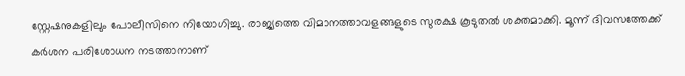സ്റ്റേഷനുകളിലും പോലീസിനെ നിയോഗിച്ചു. രാജ്യത്തെ വിമാനത്താവളങ്ങളുടെ സുരക്ഷ കൂടുതൽ ശക്തമാക്കി. മൂന്ന് ദിവസത്തേക്ക് കർശന പരിശോധന നടത്താനാണ്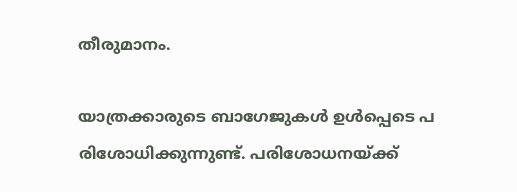തീരുമാനം.

യാത്രക്കാരുടെ ബാഗേജുകൾ ഉൾപ്പെടെ പ രിശോധിക്കുന്നുണ്ട്. പരിശോധനയ്ക്ക്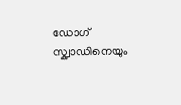ഡോഗ് സ്ക്വാഡിനെയും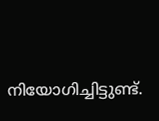നിയോഗിച്ചിട്ടുണ്ട്.